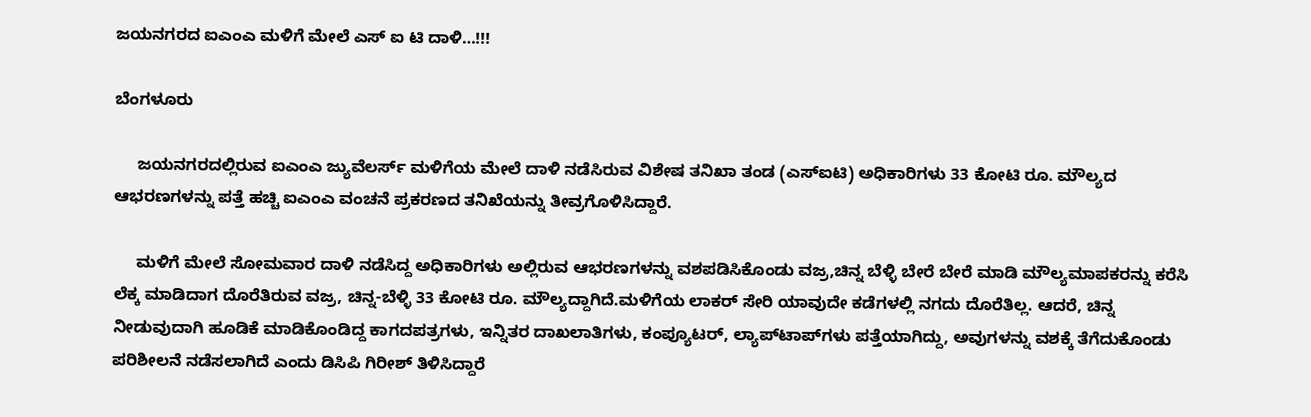ಜಯನಗರದ ಐಎಂಎ ಮಳಿಗೆ ಮೇಲೆ ಎಸ್ ಐ ಟಿ ದಾಳಿ…!!!

ಬೆಂಗಳೂರು

     ಜಯನಗರದಲ್ಲಿರುವ ಐಎಂಎ ಜ್ಯುವೆಲರ್ಸ್ ಮಳಿಗೆಯ ಮೇಲೆ ದಾಳಿ ನಡೆಸಿರುವ ವಿಶೇಷ ತನಿಖಾ ತಂಡ (ಎಸ್‍ಐಟಿ) ಅಧಿಕಾರಿಗಳು 33 ಕೋಟಿ ರೂ. ಮೌಲ್ಯದ ಆಭರಣಗಳನ್ನು ಪತ್ತೆ ಹಚ್ಚಿ ಐಎಂಎ ವಂಚನೆ ಪ್ರಕರಣದ ತನಿಖೆಯನ್ನು ತೀವ್ರಗೊಳಿಸಿದ್ದಾರೆ.

     ಮಳಿಗೆ ಮೇಲೆ ಸೋಮವಾರ ದಾಳಿ ನಡೆಸಿದ್ದ ಅಧಿಕಾರಿಗಳು ಅಲ್ಲಿರುವ ಆಭರಣಗಳನ್ನು ವಶಪಡಿಸಿಕೊಂಡು ವಜ್ರ,ಚಿನ್ನ ಬೆಳ್ಳಿ ಬೇರೆ ಬೇರೆ ಮಾಡಿ ಮೌಲ್ಯಮಾಪಕರನ್ನು ಕರೆಸಿ ಲೆಕ್ಕ ಮಾಡಿದಾಗ ದೊರೆತಿರುವ ವಜ್ರ, ಚಿನ್ನ-ಬೆಳ್ಳಿ 33 ಕೋಟಿ ರೂ. ಮೌಲ್ಯದ್ದಾಗಿದೆ.ಮಳಿಗೆಯ ಲಾಕರ್ ಸೇರಿ ಯಾವುದೇ ಕಡೆಗಳಲ್ಲಿ ನಗದು ದೊರೆತಿಲ್ಲ. ಆದರೆ, ಚಿನ್ನ ನೀಡುವುದಾಗಿ ಹೂಡಿಕೆ ಮಾಡಿಕೊಂಡಿದ್ದ ಕಾಗದಪತ್ರಗಳು, ಇನ್ನಿತರ ದಾಖಲಾತಿಗಳು, ಕಂಪ್ಯೂಟರ್, ಲ್ಯಾಪ್‍ಟಾಪ್‍ಗಳು ಪತ್ತೆಯಾಗಿದ್ದು, ಅವುಗಳನ್ನು ವಶಕ್ಕೆ ತೆಗೆದುಕೊಂಡು ಪರಿಶೀಲನೆ ನಡೆಸಲಾಗಿದೆ ಎಂದು ಡಿಸಿಪಿ ಗಿರೀಶ್ ತಿಳಿಸಿದ್ದಾರೆ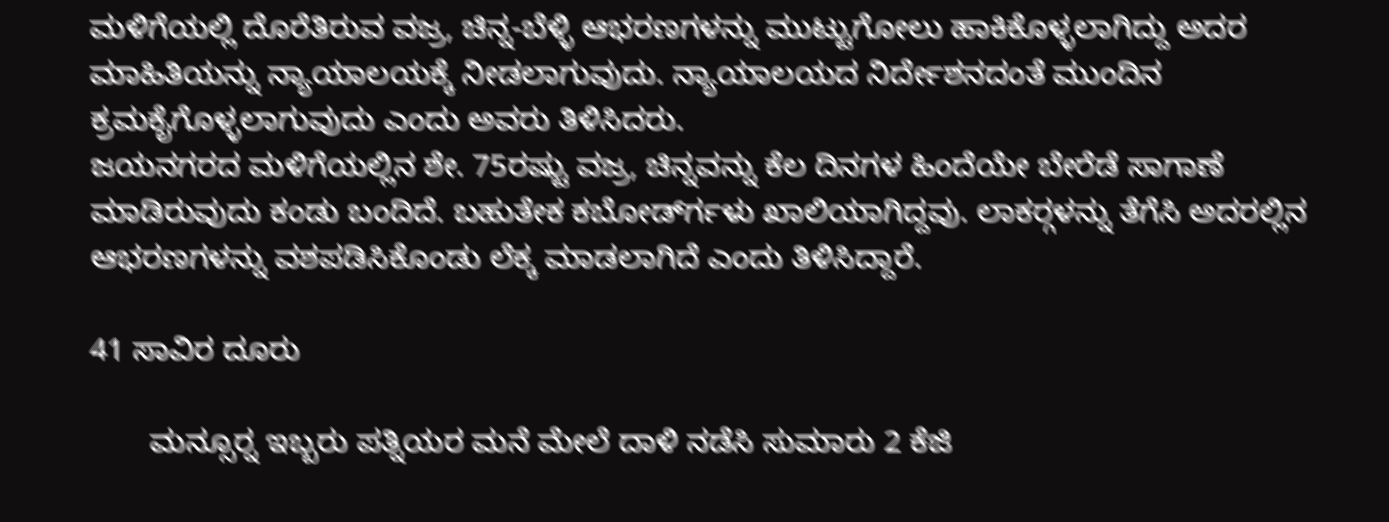ಮಳಿಗೆಯಲ್ಲಿ ದೊರೆತಿರುವ ವಜ್ರ, ಚಿನ್ನ-ಬೆಳ್ಳಿ ಆಭರಣಗಳನ್ನು ಮುಟ್ಟುಗೋಲು ಹಾಕಿಕೊಳ್ಳಲಾಗಿದ್ದು ಅದರ ಮಾಹಿತಿಯನ್ನು ನ್ಯಾಯಾಲಯಕ್ಕೆ ನೀಡಲಾಗುವುದು. ನ್ಯಾಯಾಲಯದ ನಿರ್ದೇಶನದಂತೆ ಮುಂದಿನ ಕ್ರಮಕೈಗೊಳ್ಳಲಾಗುವುದು ಎಂದು ಅವರು ತಿಳಿಸಿದರು.
ಜಯನಗರದ ಮಳಿಗೆಯಲ್ಲಿನ ಶೇ. 75ರಷ್ಟು ವಜ್ರ, ಚಿನ್ನವನ್ನು ಕೆಲ ದಿನಗಳ ಹಿಂದೆಯೇ ಬೇರೆಡೆ ಸಾಗಾಣೆ ಮಾಡಿರುವುದು ಕಂಡು ಬಂದಿದೆ. ಬಹುತೇಕ ಕಬೋರ್ಡ್‍ಗಳು ಖಾಲಿಯಾಗಿದ್ದವು. ಲಾಕರ್‍ಗಳನ್ನು ತೆಗೆಸಿ ಅದರಲ್ಲಿನ ಆಭರಣಗಳನ್ನು ವಶಪಡಿಸಿಕೊಂಡು ಲೆಕ್ಕ ಮಾಡಲಾಗಿದೆ ಎಂದು ತಿಳಿಸಿದ್ದಾರೆ.

41 ಸಾವಿರ ದೂರು

       ಮನ್ಸೂರ್‍ನ ಇಬ್ಬರು ಪತ್ನಿಯರ ಮನೆ ಮೇಲೆ ದಾಳಿ ನಡೆಸಿ ಸುಮಾರು 2 ಕೆಜಿ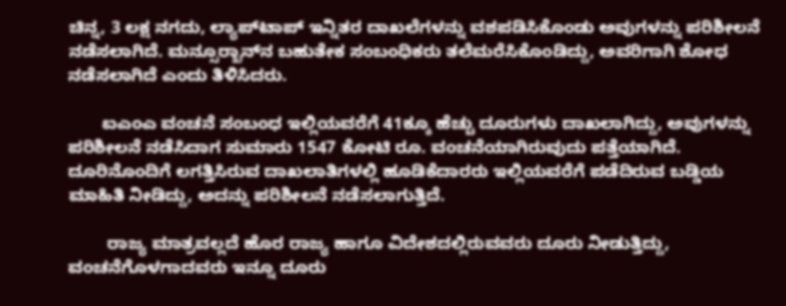ಚಿನ್ನ, 3 ಲಕ್ಷ ನಗದು, ಲ್ಯಾಪ್‍ಟಾಪ್ ಇನ್ನಿತರ ದಾಖಲೆಗಳನ್ನು ವಶಪಡಿಸಿಕೊಂಡು ಅವುಗಳನ್ನು ಪರಿಶೀಲನೆ ನಡೆಸಲಾಗಿದೆ. ಮನ್ಸೂರ್‍ಖಾನ್‍ನ ಬಹುತೇಕ ಸಂಬಂಧಿಕರು ತಲೆಮರೆಸಿಕೊಂಡಿದ್ದು, ಅವರಿಗಾಗಿ ಶೋಧ ನಡೆಸಲಾಗಿದೆ ಎಂದು ತಿಳಿಸಿದರು.

       ಐಎಂಎ ವಂಚನೆ ಸಂಬಂಧ ಇಲ್ಲಿಯವರೆಗೆ 41ಕ್ಕೂ ಹೆಚ್ಚು ದೂರುಗಳು ದಾಖಲಾಗಿದ್ದು, ಅವುಗಳನ್ನು ಪರಿಶೀಲನೆ ನಡೆಸಿದಾಗ ಸುಮಾರು 1547 ಕೋಟಿ ರೂ. ವಂಚನೆಯಾಗಿರುವುದು ಪತ್ತೆಯಾಗಿದೆ. ದೂರಿನೊಂದಿಗೆ ಲಗತ್ತಿಸಿರುವ ದಾಖಲಾತಿಗಳಲ್ಲಿ ಹೂಡಿಕೆದಾರರು ಇಲ್ಲಿಯವರೆಗೆ ಪಡೆದಿರುವ ಬಡ್ಡಿಯ ಮಾಹಿತಿ ನೀಡಿದ್ದು, ಅದನ್ನು ಪರಿಶೀಲನೆ ನಡೆಸಲಾಗುತ್ತಿದೆ.

        ರಾಜ್ಯ ಮಾತ್ರವಲ್ಲದೆ ಹೊರ ರಾಜ್ಯ ಹಾಗೂ ವಿದೇಶದಲ್ಲಿರುವವರು ದೂರು ನೀಡುತ್ತಿದ್ದು, ವಂಚನೆಗೊಳಗಾದವರು ಇನ್ನೂ ದೂರು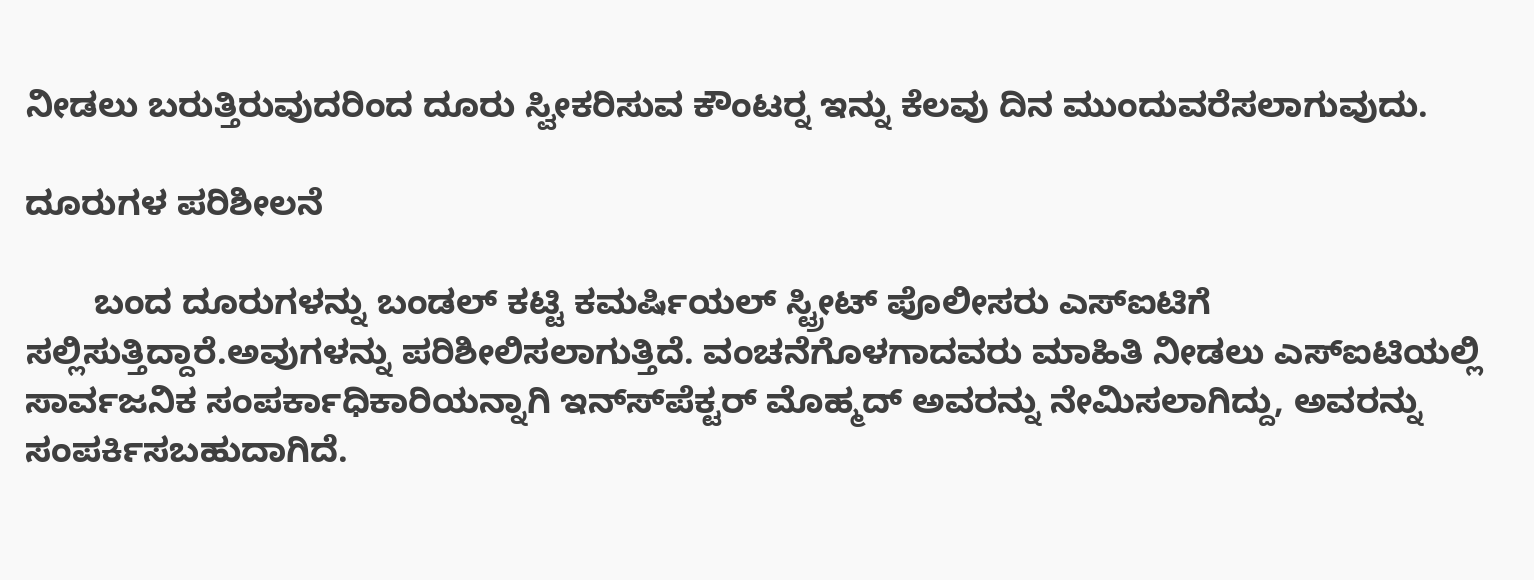ನೀಡಲು ಬರುತ್ತಿರುವುದರಿಂದ ದೂರು ಸ್ವೀಕರಿಸುವ ಕೌಂಟರ್‍ನ ಇನ್ನು ಕೆಲವು ದಿನ ಮುಂದುವರೆಸಲಾಗುವುದು.

ದೂರುಗಳ ಪರಿಶೀಲನೆ

       ಬಂದ ದೂರುಗಳನ್ನು ಬಂಡಲ್ ಕಟ್ಟಿ ಕಮರ್ಷಿಯಲ್ ಸ್ಟ್ರೀಟ್ ಪೊಲೀಸರು ಎಸ್‍ಐಟಿಗೆ ಸಲ್ಲಿಸುತ್ತಿದ್ದಾರೆ.ಅವುಗಳನ್ನು ಪರಿಶೀಲಿಸಲಾಗುತ್ತಿದೆ. ವಂಚನೆಗೊಳಗಾದವರು ಮಾಹಿತಿ ನೀಡಲು ಎಸ್‍ಐಟಿಯಲ್ಲಿ ಸಾರ್ವಜನಿಕ ಸಂಪರ್ಕಾಧಿಕಾರಿಯನ್ನಾಗಿ ಇನ್ಸ್‍ಪೆಕ್ಟರ್ ಮೊಹ್ಮದ್ ಅವರನ್ನು ನೇಮಿಸಲಾಗಿದ್ದು, ಅವರನ್ನು ಸಂಪರ್ಕಿಸಬಹುದಾಗಿದೆ.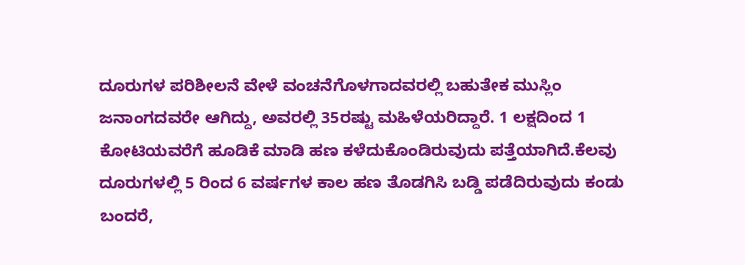ದೂರುಗಳ ಪರಿಶೀಲನೆ ವೇಳೆ ವಂಚನೆಗೊಳಗಾದವರಲ್ಲಿ ಬಹುತೇಕ ಮುಸ್ಲಿಂ ಜನಾಂಗದವರೇ ಆಗಿದ್ದು, ಅವರಲ್ಲಿ 35ರಷ್ಟು ಮಹಿಳೆಯರಿದ್ದಾರೆ. 1 ಲಕ್ಷದಿಂದ 1 ಕೋಟಿಯವರೆಗೆ ಹೂಡಿಕೆ ಮಾಡಿ ಹಣ ಕಳೆದುಕೊಂಡಿರುವುದು ಪತ್ತೆಯಾಗಿದೆ.ಕೆಲವು ದೂರುಗಳಲ್ಲಿ 5 ರಿಂದ 6 ವರ್ಷಗಳ ಕಾಲ ಹಣ ತೊಡಗಿಸಿ ಬಡ್ಡಿ ಪಡೆದಿರುವುದು ಕಂಡು ಬಂದರೆ,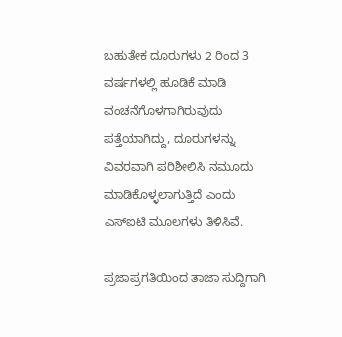ಬಹುತೇಕ ದೂರುಗಳು 2 ರಿಂದ 3 ವರ್ಷಗಳಲ್ಲಿ ಹೂಡಿಕೆ ಮಾಡಿ ವಂಚನೆಗೊಳಗಾಗಿರುವುದು ಪತ್ತೆಯಾಗಿದ್ದು, ದೂರುಗಳನ್ನು ವಿವರವಾಗಿ ಪರಿಶೀಲಿಸಿ ನಮೂದು ಮಾಡಿಕೊಳ್ಳಲಾಗುತ್ತಿದೆ ಎಂದು ಎಸ್‍ಐಟಿ ಮೂಲಗಳು ತಿಳಿಸಿವೆ.

ಪ್ರಜಾಪ್ರಗತಿಯಿಂದ ತಾಜಾ ಸುದ್ದಿಗಾಗಿ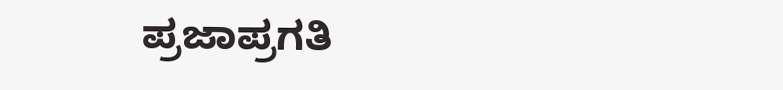ಪ್ರಜಾಪ್ರಗತಿ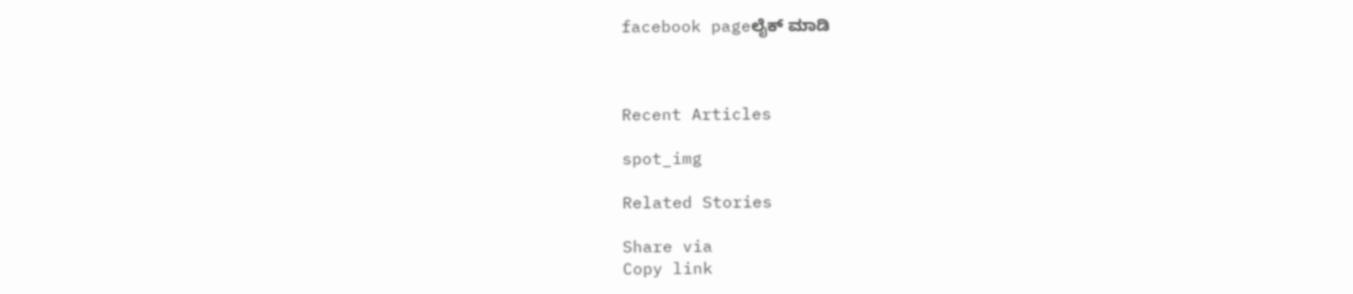facebook pageಲೈಕ್ ಮಾಡಿ



Recent Articles

spot_img

Related Stories

Share via
Copy link